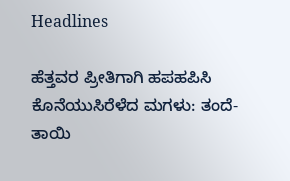Headlines

ಹೆತ್ತವರ ಪ್ರೀತಿಗಾಗಿ ಹಪಹಪಿಸಿ ಕೊನೆಯುಸಿರೆಳೆದ ಮಗಳು: ತಂದೆ-ತಾಯಿ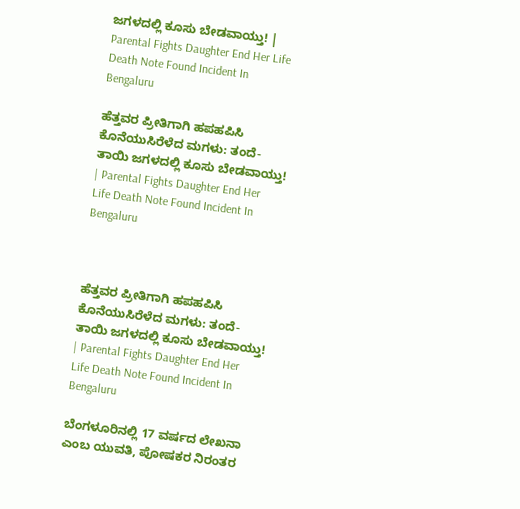ಜಗಳದಲ್ಲಿ ಕೂಸು ಬೇಡವಾಯ್ತು! | Parental Fights Daughter End Her Life Death Note Found Incident In Bengaluru

ಹೆತ್ತವರ ಪ್ರೀತಿಗಾಗಿ ಹಪಹಪಿಸಿ ಕೊನೆಯುಸಿರೆಳೆದ ಮಗಳು: ತಂದೆ-ತಾಯಿ ಜಗಳದಲ್ಲಿ ಕೂಸು ಬೇಡವಾಯ್ತು! | Parental Fights Daughter End Her Life Death Note Found Incident In Bengaluru



ಹೆತ್ತವರ ಪ್ರೀತಿಗಾಗಿ ಹಪಹಪಿಸಿ ಕೊನೆಯುಸಿರೆಳೆದ ಮಗಳು: ತಂದೆ-ತಾಯಿ ಜಗಳದಲ್ಲಿ ಕೂಸು ಬೇಡವಾಯ್ತು! | Parental Fights Daughter End Her Life Death Note Found Incident In Bengaluru

ಬೆಂಗಳೂರಿನಲ್ಲಿ 17 ವರ್ಷದ ಲೇಖನಾ ಎಂಬ ಯುವತಿ, ಪೋಷಕರ ನಿರಂತರ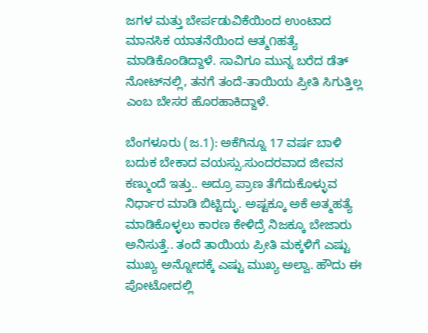ಜಗಳ ಮತ್ತು ಬೇರ್ಪಡುವಿಕೆಯಿಂದ ಉಂಟಾದ ಮಾನಸಿಕ ಯಾತನೆಯಿಂದ ಆತ್ಮ೧ಹತ್ಯೆ ಮಾಡಿಕೊಂಡಿದ್ದಾಳೆ. ಸಾವಿಗೂ ಮುನ್ನ ಬರೆದ ಡೆತ್ ನೋಟ್‌ನಲ್ಲಿ, ತನಗೆ ತಂದೆ-ತಾಯಿಯ ಪ್ರೀತಿ ಸಿಗುತ್ತಿಲ್ಲ ಎಂಬ ಬೇಸರ ಹೊರಹಾಕಿದ್ದಾಳೆ.

ಬೆಂಗಳೂರು (ಜ.1): ಅಕೆಗಿನ್ನೂ 17 ವರ್ಷ ಬಾಳಿ ಬದುಕ ಬೇಕಾದ ವಯಸ್ಸು.ಸುಂದರವಾದ ಜೀವನ ಕಣ್ಮುಂದೆ ಇತ್ತು.. ಅದ್ರೂ ಪ್ರಾಣ ತೆಗೆದುಕೊಳ್ಳುವ ನಿರ್ಧಾರ ಮಾಡಿ ಬಿಟ್ಟಿದ್ಳು. ಅಷ್ಟಕ್ಕೂ ಅಕೆ ಅತ್ಮಹತ್ಯೆ ಮಾಡಿಕೊಳ್ಳಲು ಕಾರಣ ಕೇಳಿದ್ರೆ ನಿಜಕ್ಕೂ ಬೇಜಾರು ಅನಿಸುತ್ತೆ.. ತಂದೆ ತಾಯಿಯ ಪ್ರೀತಿ ಮಕ್ಕಳಿಗೆ ಎಷ್ಟು ಮುಖ್ಯ ಅನ್ನೋದಕ್ಕೆ ಎಷ್ಟು ಮುಖ್ಯ ಅಲ್ವಾ. ಹೌದು ಈ ಪೋಟೋದಲ್ಲಿ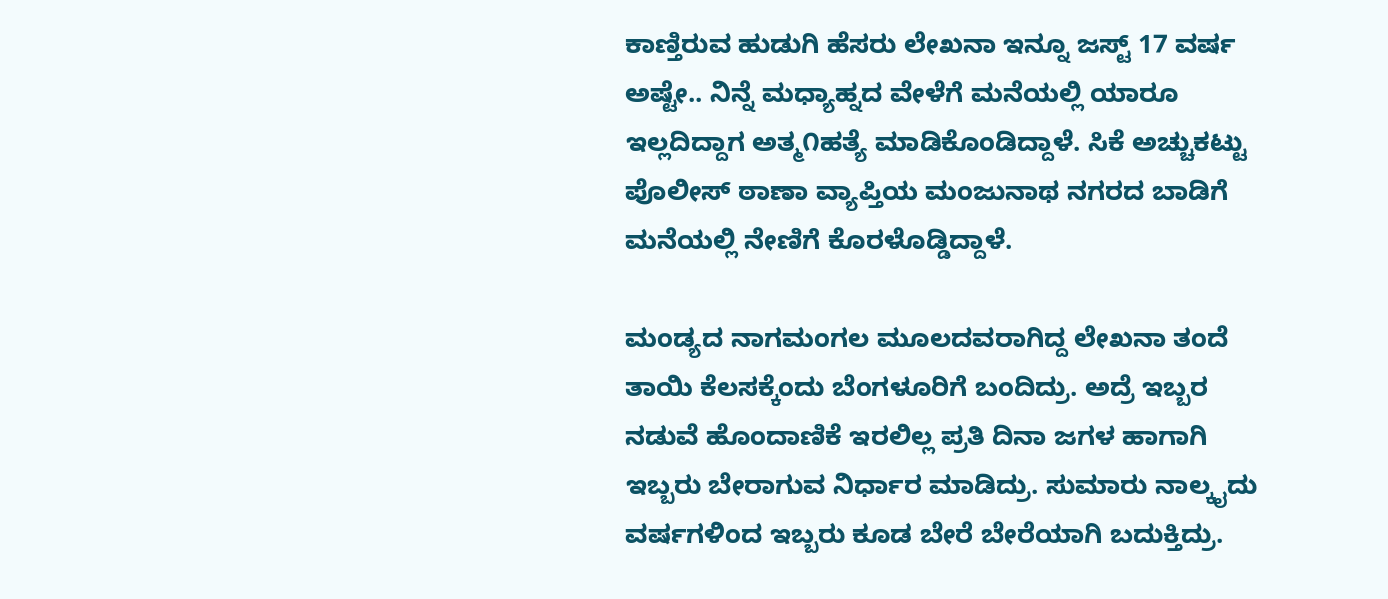ಕಾಣ್ತಿರುವ ಹುಡುಗಿ ಹೆಸರು ಲೇಖನಾ ಇನ್ನೂ ಜಸ್ಟ್ 17 ವರ್ಷ ಅಷ್ಟೇ.. ನಿನ್ನೆ ಮಧ್ಯಾಹ್ನದ ವೇಳೆಗೆ ಮನೆಯಲ್ಲಿ ಯಾರೂ ಇಲ್ಲದಿದ್ದಾಗ ಅತ್ಮ೧ಹತ್ಯೆ ಮಾಡಿಕೊಂಡಿದ್ದಾಳೆ. ಸಿಕೆ ಅಚ್ಚುಕಟ್ಟು ಪೊಲೀಸ್ ಠಾಣಾ ವ್ಯಾಪ್ತಿಯ ಮಂಜುನಾಥ ನಗರದ ಬಾಡಿಗೆ ಮನೆಯಲ್ಲಿ ನೇಣಿಗೆ ಕೊರಳೊಡ್ಡಿದ್ದಾಳೆ.

ಮಂಡ್ಯದ ನಾಗಮಂಗಲ ಮೂಲದವರಾಗಿದ್ದ ಲೇಖನಾ ತಂದೆ ತಾಯಿ ಕೆಲಸಕ್ಕೆಂದು ಬೆಂಗಳೂರಿಗೆ ಬಂದಿದ್ರು. ಅದ್ರೆ ಇಬ್ಬರ ನಡುವೆ ಹೊಂದಾಣಿಕೆ ಇರಲಿಲ್ಲ ಪ್ರತಿ ದಿನಾ ಜಗಳ ಹಾಗಾಗಿ ಇಬ್ಬರು ಬೇರಾಗುವ ನಿರ್ಧಾರ ಮಾಡಿದ್ರು. ಸುಮಾರು ನಾಲ್ಕೖದು ವರ್ಷಗಳಿಂದ ಇಬ್ಬರು ಕೂಡ ಬೇರೆ ಬೇರೆಯಾಗಿ ಬದುಕ್ತಿದ್ರು.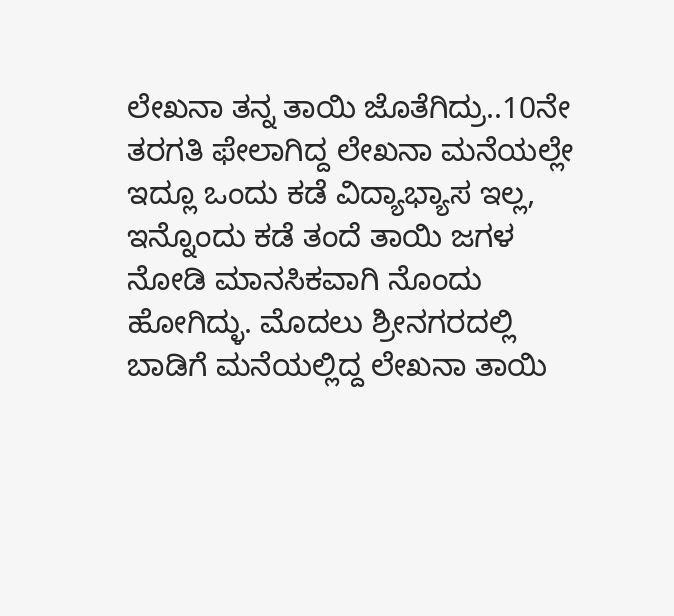ಲೇಖನಾ ತನ್ನ ತಾಯಿ ಜೊತೆಗಿದ್ರು..10ನೇ ತರಗತಿ ಫೇಲಾಗಿದ್ದ ಲೇಖನಾ ಮನೆಯಲ್ಲೇ ಇದ್ಲೂ ಒಂದು ಕಡೆ ವಿದ್ಯಾಭ್ಯಾಸ ಇಲ್ಲ, ಇನ್ನೊಂದು ಕಡೆ ತಂದೆ ತಾಯಿ ಜಗಳ ನೋಡಿ ಮಾನಸಿಕವಾಗಿ ನೊಂದು ಹೋಗಿದ್ಳು. ಮೊದಲು ಶ್ರೀನಗರದಲ್ಲಿ ಬಾಡಿಗೆ ಮನೆಯಲ್ಲಿದ್ದ ಲೇಖನಾ ತಾಯಿ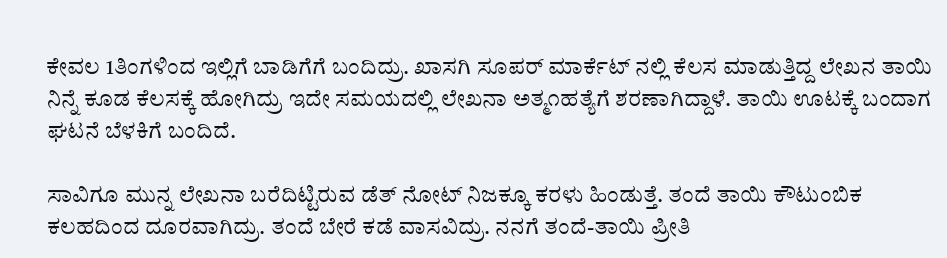ಕೇವಲ 1ತಿಂಗಳಿಂದ ಇಲ್ಲಿಗೆ ಬಾಡಿಗೆಗೆ ಬಂದಿದ್ರು. ಖಾಸಗಿ ಸೂಪರ್ ಮಾರ್ಕೆಟ್ ನಲ್ಲಿ ಕೆಲಸ ಮಾಡುತ್ತಿದ್ದ ಲೇಖನ ತಾಯಿ ನಿನ್ನೆ ಕೂಡ ಕೆಲಸಕ್ಕೆ ಹೋಗಿದ್ರು ಇದೇ ಸಮಯದಲ್ಲಿ ಲೇಖನಾ ಅತ್ಮ೧ಹತ್ಯೆಗೆ ಶರಣಾಗಿದ್ದಾಳೆ. ತಾಯಿ ಊಟಕ್ಕೆ ಬಂದಾಗ ಘಟನೆ ಬೆಳಕಿಗೆ ಬಂದಿದೆ.

ಸಾವಿಗೂ ಮುನ್ನ ಲೇಖನಾ ಬರೆದಿಟ್ಟಿರುವ ಡೆತ್ ನೋಟ್ ನಿಜಕ್ಕೂ ಕರಳು ಹಿಂಡುತ್ತೆ. ತಂದೆ ತಾಯಿ‌ ಕೌಟುಂಬಿಕ ಕಲಹದಿಂದ ದೂರವಾಗಿದ್ರು. ತಂದೆ ಬೇರೆ ಕಡೆ ವಾಸವಿದ್ರು. ನನಗೆ ತಂದೆ-ತಾಯಿ‌ ಪ್ರೀತಿ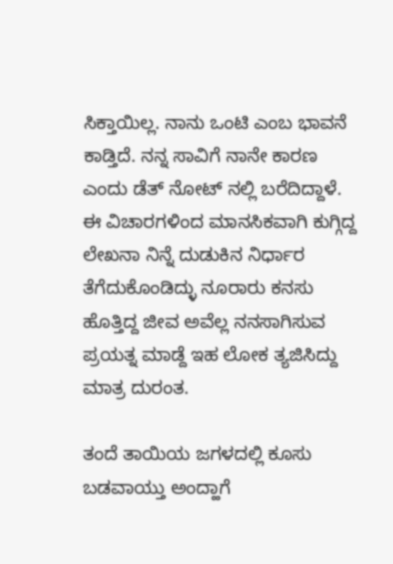ಸಿಕ್ತಾಯಿಲ್ಲ. ನಾನು ಒಂಟಿ ಎಂಬ ಭಾವನೆ ಕಾಡ್ತಿದೆ. ನನ್ನ ಸಾವಿಗೆ ನಾನೇ ಕಾರಣ ಎಂದು ಡೆತ್ ನೋಟ್ ನಲ್ಲಿ ಬರೆದಿದ್ದಾಳೆ. ಈ ವಿಚಾರಗಳಿಂದ ಮಾನಸಿಕವಾಗಿ ಕುಗ್ಗಿದ್ದ ಲೇಖನಾ ನಿನ್ನೆ ದುಡುಕಿನ ನಿರ್ಧಾರ ತೆಗೆದುಕೊಂಡಿದ್ಳು ನೂರಾರು ಕನಸು ಹೊತ್ತಿದ್ದ ಜೀವ ಅವೆಲ್ಲ ನನಸಾಗಿಸುವ ಪ್ರಯತ್ನ ಮಾಡ್ದೆ ಇಹ ಲೋಕ ತ್ಯಜಿಸಿದ್ದು ಮಾತ್ರ ದುರಂತ.

ತಂದೆ ತಾಯಿಯ ಜಗಳದಲ್ಲಿ ಕೂಸು ಬಡವಾಯ್ತು ಅಂದ್ಹಾಗೆ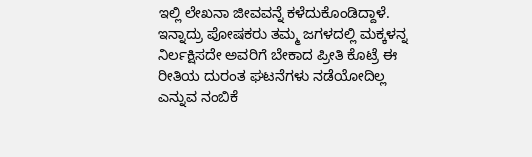ಇಲ್ಲಿ ಲೇಖನಾ ಜೀವವನ್ನೆ ಕಳೆದುಕೊಂಡಿದ್ದಾಳೆ. ಇನ್ನಾದ್ರು ಪೋಷಕರು ತಮ್ಮ ಜಗಳದಲ್ಲಿ ಮಕ್ಕಳನ್ನ ನಿರ್ಲಕ್ಷಿಸದೇ ಅವರಿಗೆ ಬೇಕಾದ ಪ್ರೀತಿ ಕೊಟ್ರೆ ಈ ರೀತಿಯ ದುರಂತ ಘಟನೆಗಳು ನಡೆಯೋದಿಲ್ಲ ಎನ್ನುವ ನಂಬಿಕೆ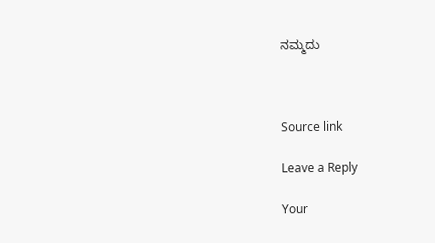ನಮ್ಮದು



Source link

Leave a Reply

Your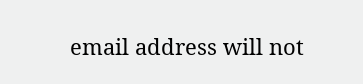email address will not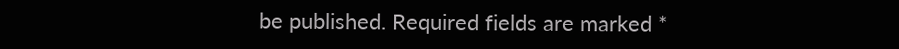be published. Required fields are marked *